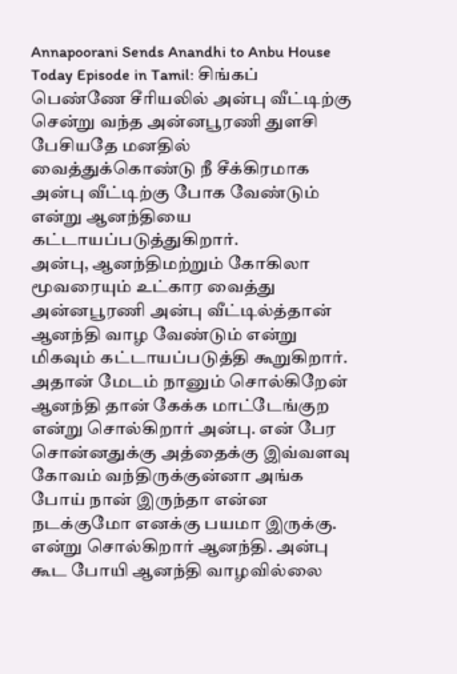Annapoorani Sends Anandhi to Anbu House Today Episode in Tamil: சிங்கப் பெண்ணே சீரியலில் அன்பு வீட்டிற்கு சென்று வந்த அன்னபூரணி துளசி பேசியதே மனதில் வைத்துக்கொண்டு நீ சீக்கிரமாக அன்பு வீட்டிற்கு போக வேண்டும் என்று ஆனந்தியை கட்டாயப்படுத்துகிறார்.
அன்பு, ஆனந்திமற்றும் கோகிலா மூவரையும் உட்கார வைத்து அன்னபூரணி அன்பு வீட்டில்த்தான் ஆனந்தி வாழ வேண்டும் என்று மிகவும் கட்டாயப்படுத்தி கூறுகிறார். அதான் மேடம் நானும் சொல்கிறேன் ஆனந்தி தான் கேக்க மாட்டேங்குற என்று சொல்கிறார் அன்பு. என் பேர சொன்னதுக்கு அத்தைக்கு இவ்வளவு கோவம் வந்திருக்குன்னா அங்க போய் நான் இருந்தா என்ன நடக்குமோ எனக்கு பயமா இருக்கு. என்று சொல்கிறார் ஆனந்தி. அன்பு கூட போயி ஆனந்தி வாழவில்லை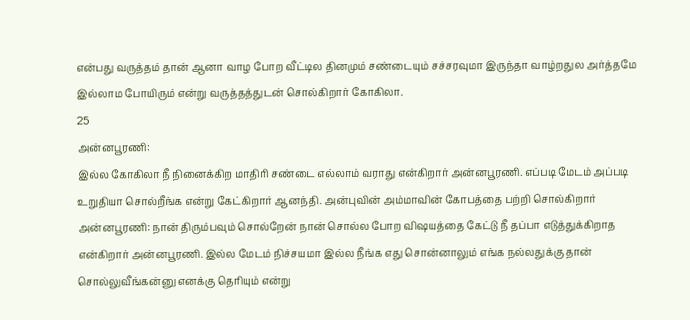என்பது வருத்தம் தான் ஆனா வாழ போற வீட்டில தினமும் சண்டையும் சச்சரவுமா இருந்தா வாழ்றதுல அர்த்தமே இல்லாம போயிரும் என்று வருத்தத்துடன் சொல்கிறார் கோகிலா.
25
அன்னபூரணி:
இல்ல கோகிலா நீ நினைக்கிற மாதிரி சண்டை எல்லாம் வராது என்கிறார் அன்னபூரணி. எப்படி மேடம் அப்படி உறுதியா சொல்றீங்க என்று கேட்கிறார் ஆனந்தி. அன்புவின் அம்மாவின் கோபத்தை பற்றி சொல்கிறார் அன்னபூரணி: நான் திரும்பவும் சொல்றேன் நான் சொல்ல போற விஷயத்தை கேட்டு நீ தப்பா எடுத்துக்கிறாத என்கிறார் அன்னபூரணி. இல்ல மேடம் நிச்சயமா இல்ல நீங்க எது சொன்னாலும் எங்க நல்லதுக்கு தான் சொல்லுவீங்கன்னு எனக்கு தெரியும் என்று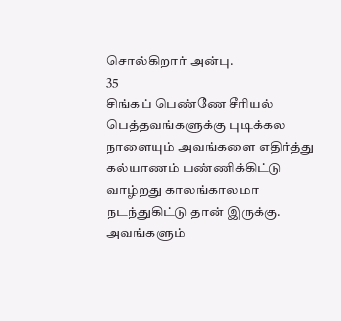சொல்கிறார் அன்பு.
35
சிங்கப் பெண்ணே சீரியல்
பெத்தவங்களுக்கு புடிக்கல நாளையும் அவங்களை எதிர்த்து கல்யாணம் பண்ணிக்கிட்டு வாழ்றது காலங்காலமா நடந்துகிட்டு தான் இருக்கு. அவங்களும்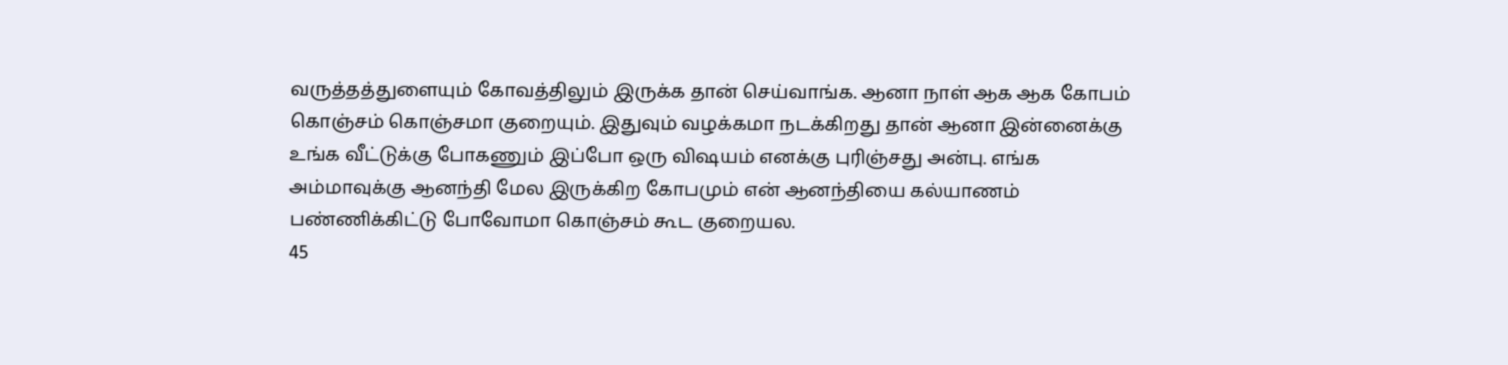வருத்தத்துளையும் கோவத்திலும் இருக்க தான் செய்வாங்க. ஆனா நாள் ஆக ஆக கோபம் கொஞ்சம் கொஞ்சமா குறையும். இதுவும் வழக்கமா நடக்கிறது தான் ஆனா இன்னைக்கு உங்க வீட்டுக்கு போகணும் இப்போ ஒரு விஷயம் எனக்கு புரிஞ்சது அன்பு. எங்க அம்மாவுக்கு ஆனந்தி மேல இருக்கிற கோபமும் என் ஆனந்தியை கல்யாணம் பண்ணிக்கிட்டு போவோமா கொஞ்சம் கூட குறையல.
45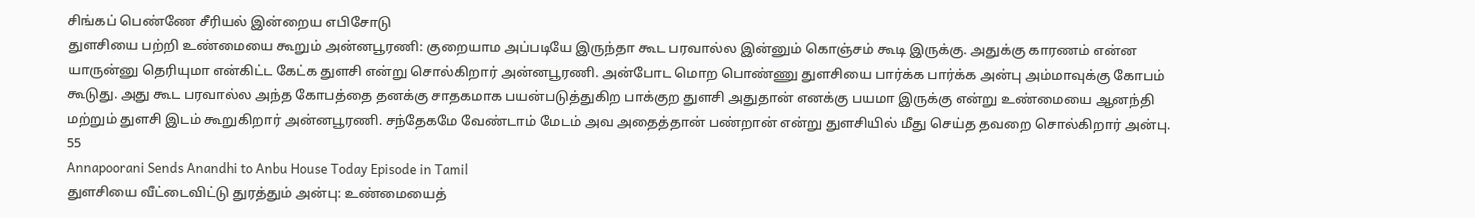சிங்கப் பெண்ணே சீரியல் இன்றைய எபிசோடு
துளசியை பற்றி உண்மையை கூறும் அன்னபூரணி: குறையாம அப்படியே இருந்தா கூட பரவால்ல இன்னும் கொஞ்சம் கூடி இருக்கு. அதுக்கு காரணம் என்ன யாருன்னு தெரியுமா என்கிட்ட கேட்க துளசி என்று சொல்கிறார் அன்னபூரணி. அன்போட மொற பொண்ணு துளசியை பார்க்க பார்க்க அன்பு அம்மாவுக்கு கோபம் கூடுது. அது கூட பரவால்ல அந்த கோபத்தை தனக்கு சாதகமாக பயன்படுத்துகிற பாக்குற துளசி அதுதான் எனக்கு பயமா இருக்கு என்று உண்மையை ஆனந்தி மற்றும் துளசி இடம் கூறுகிறார் அன்னபூரணி. சந்தேகமே வேண்டாம் மேடம் அவ அதைத்தான் பண்றான் என்று துளசியில் மீது செய்த தவறை சொல்கிறார் அன்பு.
55
Annapoorani Sends Anandhi to Anbu House Today Episode in Tamil
துளசியை வீட்டைவிட்டு துரத்தும் அன்பு: உண்மையைத்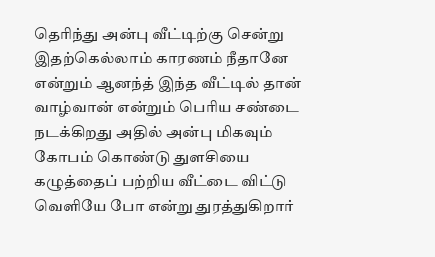தெரிந்து அன்பு வீட்டிற்கு சென்று இதற்கெல்லாம் காரணம் நீதானே என்றும் ஆனந்த் இந்த வீட்டில் தான் வாழ்வான் என்றும் பெரிய சண்டை நடக்கிறது அதில் அன்பு மிகவும் கோபம் கொண்டு துளசியை கழுத்தைப் பற்றிய வீட்டை விட்டு வெளியே போ என்று துரத்துகிறார்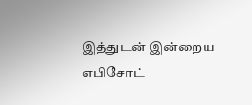இத்துடன் இன்றைய எபிசோட்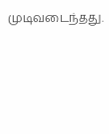முடிவடைந்தது.